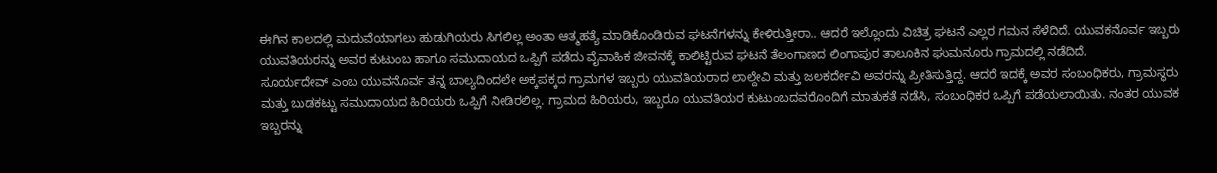ಈಗಿನ ಕಾಲದಲ್ಲಿ ಮದುವೆಯಾಗಲು ಹುಡುಗಿಯರು ಸಿಗಲಿಲ್ಲ ಅಂತಾ ಆತ್ಮಹತ್ಯೆ ಮಾಡಿಕೊಂಡಿರುವ ಘಟನೆಗಳನ್ನು ಕೇಳಿರುತ್ತೀರಾ.. ಆದರೆ ಇಲ್ಲೊಂದು ವಿಚಿತ್ರ ಘಟನೆ ಎಲ್ಲರ ಗಮನ ಸೆಳೆದಿದೆ. ಯುವಕನೊರ್ವ ಇಬ್ಬರು ಯುವತಿಯರನ್ನು ಅವರ ಕುಟುಂಬ ಹಾಗೂ ಸಮುದಾಯದ ಒಪ್ಪಿಗೆ ಪಡೆದು ವೈವಾಹಿಕ ಜೀವನಕ್ಕೆ ಕಾಲಿಟ್ಟಿರುವ ಘಟನೆ ತೆಲಂಗಾಣದ ಲಿಂಗಾಪುರ ತಾಲೂಕಿನ ಘುಮನೂರು ಗ್ರಾಮದಲ್ಲಿ ನಡೆದಿದೆ.
ಸೂರ್ಯದೇವ್ ಎಂಬ ಯುವನೊರ್ವ ತನ್ನ ಬಾಲ್ಯದಿಂದಲೇ ಅಕ್ಕಪಕ್ಕದ ಗ್ರಾಮಗಳ ಇಬ್ಬರು ಯುವತಿಯರಾದ ಲಾಲ್ದೇವಿ ಮತ್ತು ಜಲಕರ್ದೇವಿ ಅವರನ್ನು ಪ್ರೀತಿಸುತ್ತಿದ್ದ. ಆದರೆ ಇದಕ್ಕೆ ಅವರ ಸಂಬಂಧಿಕರು, ಗ್ರಾಮಸ್ಥರು ಮತ್ತು ಬುಡಕಟ್ಟು ಸಮುದಾಯದ ಹಿರಿಯರು ಒಪ್ಪಿಗೆ ನೀಡಿರಲಿಲ್ಲ. ಗ್ರಾಮದ ಹಿರಿಯರು, ಇಬ್ಬರೂ ಯುವತಿಯರ ಕುಟುಂಬದವರೊಂದಿಗೆ ಮಾತುಕತೆ ನಡೆಸಿ, ಸಂಬಂಧಿಕರ ಒಪ್ಪಿಗೆ ಪಡೆಯಲಾಯಿತು. ನಂತರ ಯುವಕ ಇಬ್ಬರನ್ನು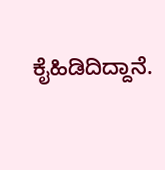ಕೈಹಿಡಿದಿದ್ದಾನೆ.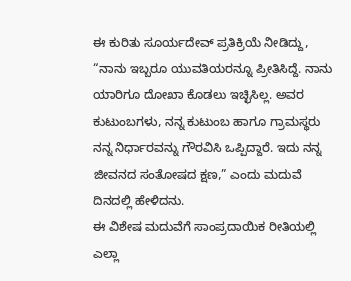ಈ ಕುರಿತು ಸೂರ್ಯದೇವ್ ಪ್ರತಿಕ್ರಿಯೆ ನೀಡಿದ್ದು, “ನಾನು ಇಬ್ಬರೂ ಯುವತಿಯರನ್ನೂ ಪ್ರೀತಿಸಿದ್ದೆ. ನಾನು ಯಾರಿಗೂ ದೋಖಾ ಕೊಡಲು ಇಚ್ಛಿಸಿಲ್ಲ. ಅವರ ಕುಟುಂಬಗಳು, ನನ್ನ ಕುಟುಂಬ ಹಾಗೂ ಗ್ರಾಮಸ್ಥರು ನನ್ನ ನಿರ್ಧಾರವನ್ನು ಗೌರವಿಸಿ ಒಪ್ಪಿದ್ದಾರೆ. ಇದು ನನ್ನ ಜೀವನದ ಸಂತೋಷದ ಕ್ಷಣ,” ಎಂದು ಮದುವೆ ದಿನದಲ್ಲಿ ಹೇಳಿದನು.
ಈ ವಿಶೇಷ ಮದುವೆಗೆ ಸಾಂಪ್ರದಾಯಿಕ ರೀತಿಯಲ್ಲಿ ಎಲ್ಲಾ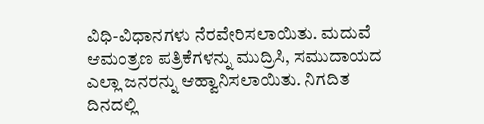ವಿಧಿ-ವಿಧಾನಗಳು ನೆರವೇರಿಸಲಾಯಿತು. ಮದುವೆ ಆಮಂತ್ರಣ ಪತ್ರಿಕೆಗಳನ್ನು ಮುದ್ರಿಸಿ, ಸಮುದಾಯದ ಎಲ್ಲಾ ಜನರನ್ನು ಆಹ್ವಾನಿಸಲಾಯಿತು. ನಿಗದಿತ ದಿನದಲ್ಲಿ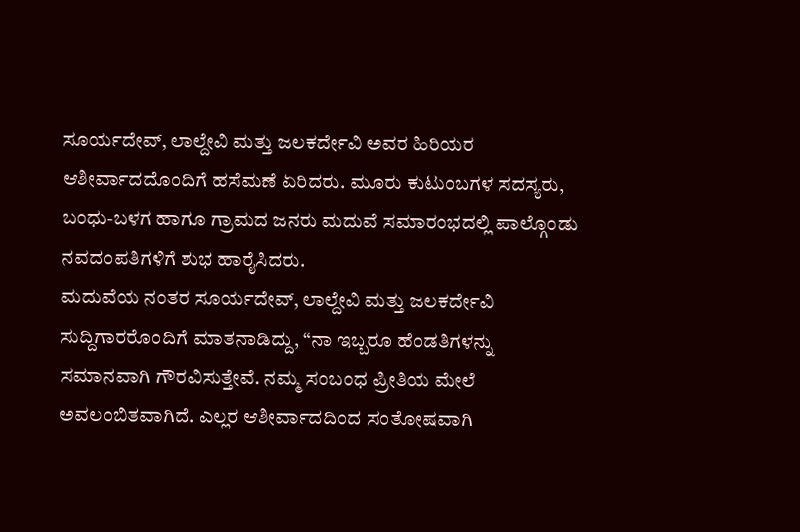ಸೂರ್ಯದೇವ್, ಲಾಲ್ದೇವಿ ಮತ್ತು ಜಲಕರ್ದೇವಿ ಅವರ ಹಿರಿಯರ ಆಶೀರ್ವಾದದೊಂದಿಗೆ ಹಸೆಮಣೆ ಏರಿದರು. ಮೂರು ಕುಟುಂಬಗಳ ಸದಸ್ಯರು, ಬಂಧು-ಬಳಗ ಹಾಗೂ ಗ್ರಾಮದ ಜನರು ಮದುವೆ ಸಮಾರಂಭದಲ್ಲಿ ಪಾಲ್ಗೊಂಡು ನವದಂಪತಿಗಳಿಗೆ ಶುಭ ಹಾರೈಸಿದರು.
ಮದುವೆಯ ನಂತರ ಸೂರ್ಯದೇವ್, ಲಾಲ್ದೇವಿ ಮತ್ತು ಜಲಕರ್ದೇವಿ ಸುದ್ದಿಗಾರರೊಂದಿಗೆ ಮಾತನಾಡಿದ್ದು, “ನಾ ಇಬ್ಬರೂ ಹೆಂಡತಿಗಳನ್ನು ಸಮಾನವಾಗಿ ಗೌರವಿಸುತ್ತೇವೆ. ನಮ್ಮ ಸಂಬಂಧ ಪ್ರೀತಿಯ ಮೇಲೆ ಅವಲಂಬಿತವಾಗಿದೆ. ಎಲ್ಲರ ಆಶೀರ್ವಾದದಿಂದ ಸಂತೋಷವಾಗಿ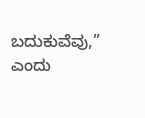ಬದುಕುವೆವು,” ಎಂದು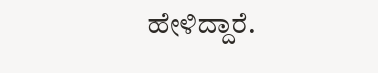ಹೇಳಿದ್ದಾರೆ.